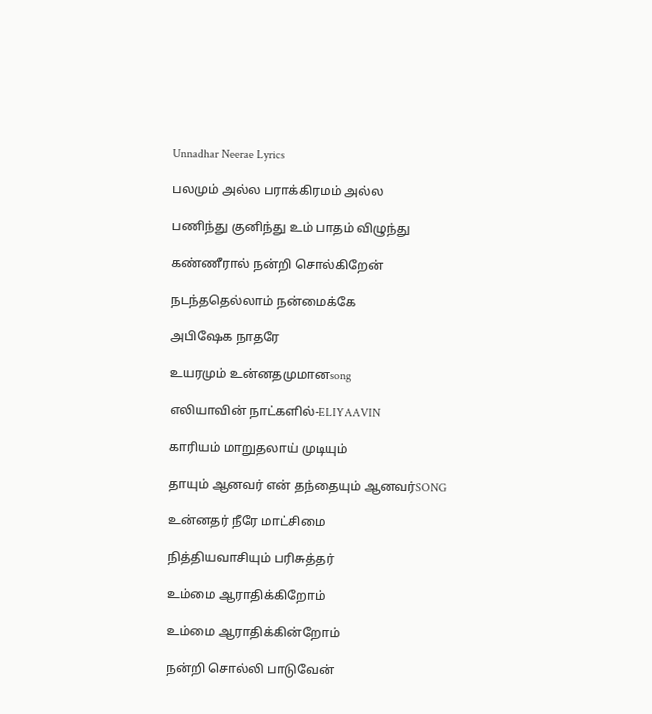Unnadhar Neerae Lyrics

பலமும் அல்ல பராக்கிரமம் அல்ல

பணிந்து குனிந்து உம் பாதம் விழுந்து

கண்ணீரால் நன்றி சொல்கிறேன்

நடந்ததெல்லாம் நன்மைக்கே

அபிஷேக நாதரே

உயரமும் உன்னதமுமானsong

எலியாவின் நாட்களில்-ELIYAAVIN

காரியம் மாறுதலாய் முடியும்

தாயும் ஆனவர் என் தந்தையும் ஆனவர்SONG

உன்னதர் நீரே மாட்சிமை

நித்தியவாசியும் பரிசுத்தர்

உம்மை ஆராதிக்கிறோம்

உம்மை ஆராதிக்கின்றோம்

நன்றி சொல்லி பாடுவேன்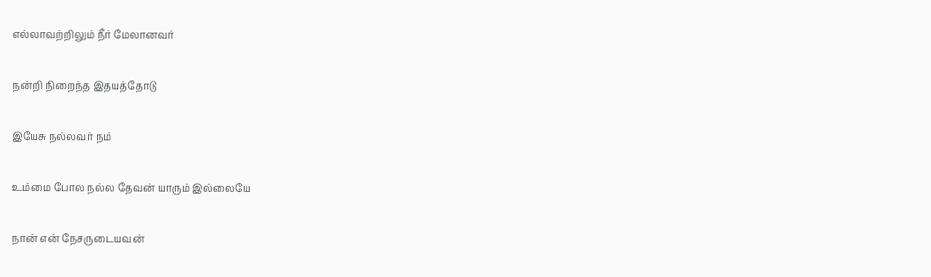எல்லாவற்றிலும் நீர் மேலானவர்

நன்றி நிறைந்த இதயத்தோடு

இயேசு நல்லவர் நம்

உம்மை போல நல்ல தேவன் யாரும் இல்லையே

நான் என் நேசருடையவன்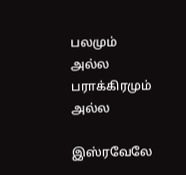பலமும் அல்ல பராக்கிரமும் அல்ல

இஸ்ரவேலே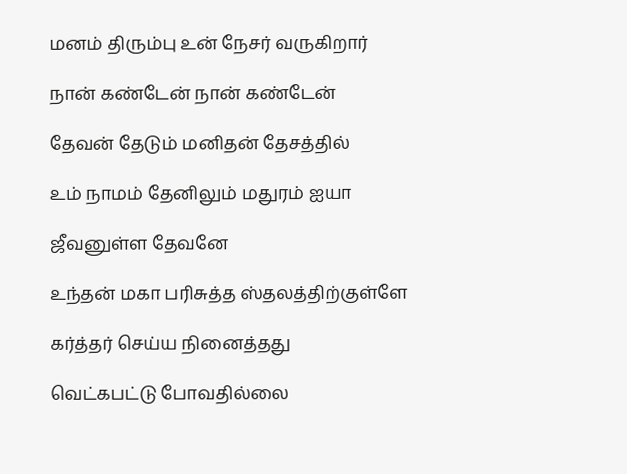மனம் திரும்பு உன் நேசர் வருகிறார்

நான் கண்டேன் நான் கண்டேன்

தேவன் தேடும் மனிதன் தேசத்தில்

உம் நாமம் தேனிலும் மதுரம் ஐயா

ஜீவனுள்ள தேவனே

உந்தன் மகா பரிசுத்த ஸ்தலத்திற்குள்ளே

கர்த்தர் செய்ய நினைத்தது

வெட்கபட்டு போவதில்லை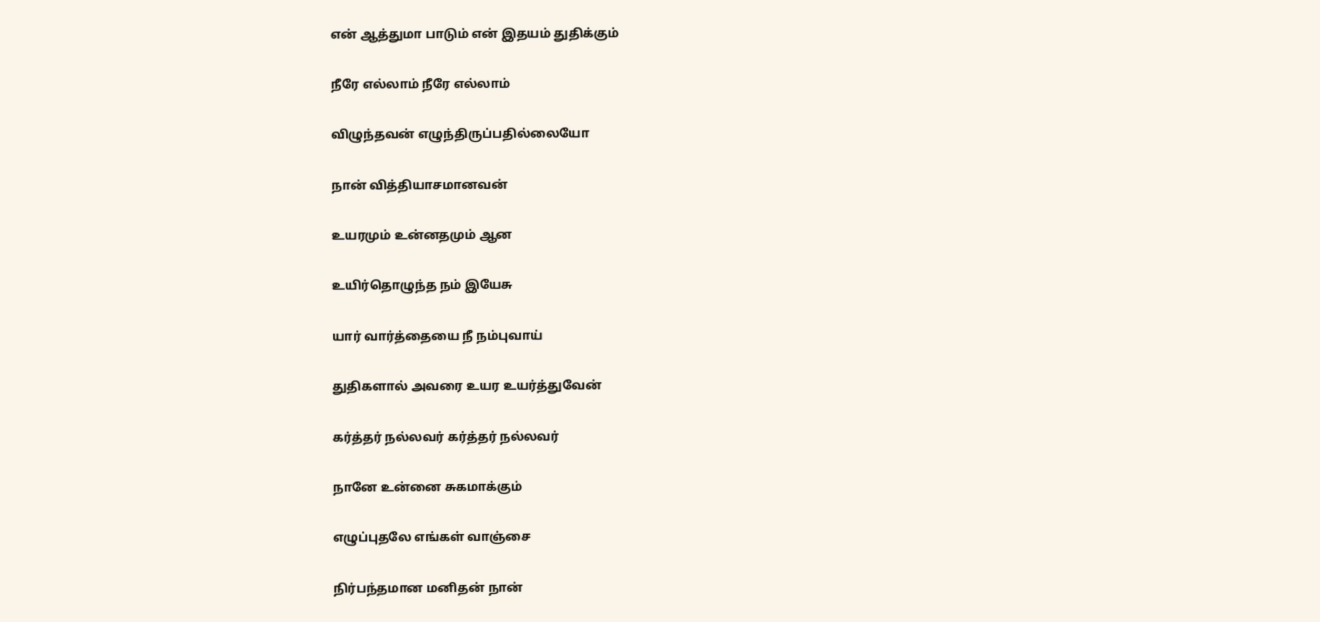என் ஆத்துமா பாடும் என் இதயம் துதிக்கும்

நீரே எல்லாம் நீரே எல்லாம்

விழுந்தவன் எழுந்திருப்பதில்லையோ

நான் வித்தியாசமானவன்

உயரமும் உன்னதமும் ஆன

உயிர்தொழுந்த நம் இயேசு

யார் வார்த்தையை நீ நம்புவாய்

துதிகளால் அவரை உயர உயர்த்துவேன்

கர்த்தர் நல்லவர் கர்த்தர் நல்லவர்

நானே உன்னை சுகமாக்கும்

எழுப்புதலே எங்கள் வாஞ்சை

நிர்பந்தமான மனிதன் நான்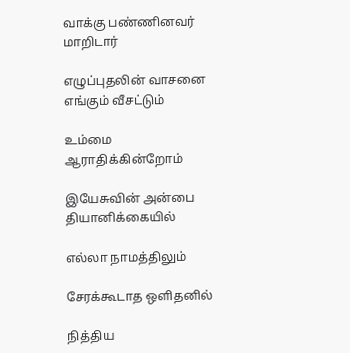வாக்கு பண்ணினவர் மாறிடார்

எழுப்புதலின் வாசனை எங்கும் வீசட்டும்

உம்மை ஆராதிக்கின்றோம்

இயேசுவின் அன்பை தியானிக்கையில்

எல்லா நாமத்திலும்

சேரக்கூடாத ஒளிதனில்

நித்திய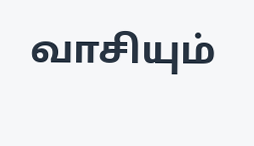வாசியும்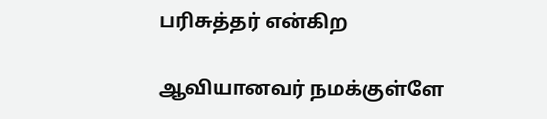பரிசுத்தர் என்கிற

ஆவியானவர் நமக்குள்ளே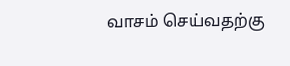வாசம் செய்வதற்கு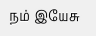நம் இயேசு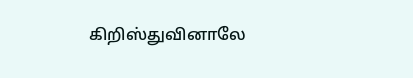கிறிஸ்துவினாலே